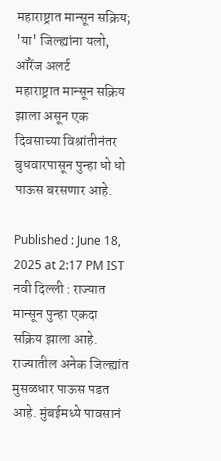महाराष्ट्रात मान्सून सक्रिय; 'या' जिल्ह्यांना यलो, ऑरेंज अलर्ट
महाराष्ट्रात मान्सून सक्रिय झाला असून एक दिवसाच्या विश्रांतीनंतर बुधवारपासून पुन्हा धो धो पाऊस बरसणार आहे.

Published : June 18, 2025 at 2:17 PM IST
नवी दिल्ली : राज्यात मान्सून पुन्हा एकदा सक्रिय झाला आहे. राज्यातील अनेक जिल्ह्यांत मुसळधार पाऊस पडत आहे. मुंबईमध्ये पावसानं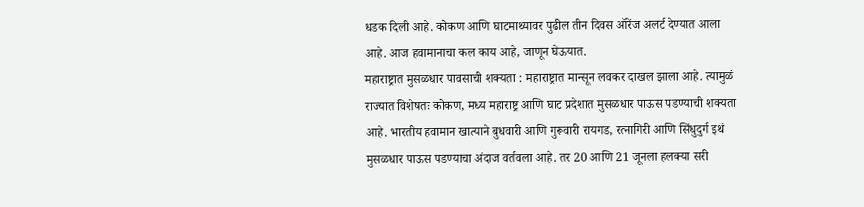धडक दिली आहे. कोकण आणि घाटमाथ्यावर पुढील तीन दिवस ऑरेंज अलर्ट देण्यात आला आहे. आज हवामानाचा कल काय आहे, जाणून घेऊयात.
महाराष्ट्रात मुसळधार पावसाची शक्यता : महाराष्ट्रात मान्सून लवकर दाखल झाला आहे. त्यामुळं राज्यात विशेषतः कोकण, मध्य महाराष्ट्र आणि घाट प्रदेशात मुसळधार पाऊस पडण्याची शक्यता आहे. भारतीय हवामान खात्याने बुधवारी आणि गुरूवारी रायगड, रत्नागिरी आणि सिंधुदुर्ग इथं मुसळधार पाऊस पडण्याचा अंदाज वर्तवला आहे. तर 20 आणि 21 जूनला हलक्या सरी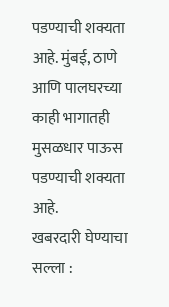पडण्याची शक्यता आहे. मुंबई, ठाणे आणि पालघरच्या काही भागातही मुसळधार पाऊस पडण्याची शक्यता आहे.
खबरदारी घेण्याचा सल्ला :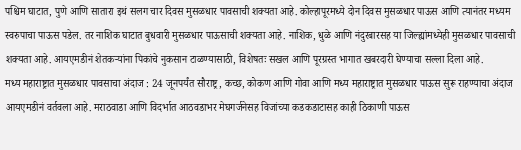पश्चिम घाटात, पुणे आणि सातारा इथं सलग चार दिवस मुसळधार पावसाची शक्यता आहे. कोल्हापूरमध्ये दोन दिवस मुसळधार पाऊस आणि त्यानंतर मध्यम स्वरुपाचा पाऊस पडेल. तर नाशिक घाटात बुधवारी मुसळधार पाऊसाची शक्यता आहे. नाशिक, धुळे आणि नंदुरबारसह या जिल्ह्यांमध्येही मुसळधार पावसाची शक्यता आहे. आयएमडीनं शेतकऱ्यांना पिकांचे नुकसान टाळण्यासाठी, विशेषतः सखल आणि पूरग्रस्त भागात खबरदारी घेण्याचा सल्ला दिला आहे.
मध्य महाराष्ट्रात मुसळधार पावसाचा अंदाज : 24 जूनपर्यंत सौराष्ट्र, कच्छ, कोकण आणि गोवा आणि मध्य महाराष्ट्रात मुसळधार पाऊस सुरू राहण्याचा अंदाज आयएमडीनं वर्तवला आहे. मराठवाडा आणि विदर्भात आठवडाभर मेघगर्जनेसह विजांच्या कडकडाटासह काही ठिकाणी पाऊस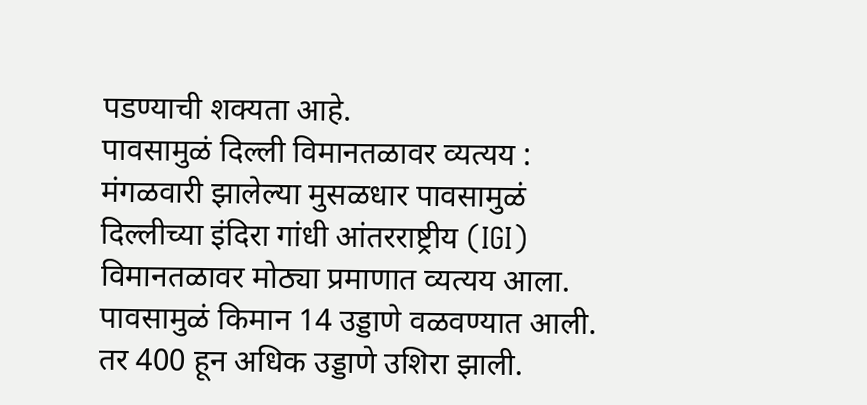पडण्याची शक्यता आहे.
पावसामुळं दिल्ली विमानतळावर व्यत्यय : मंगळवारी झालेल्या मुसळधार पावसामुळं दिल्लीच्या इंदिरा गांधी आंतरराष्ट्रीय (IGI) विमानतळावर मोठ्या प्रमाणात व्यत्यय आला. पावसामुळं किमान 14 उड्डाणे वळवण्यात आली. तर 400 हून अधिक उड्डाणे उशिरा झाली.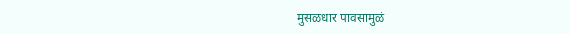मुसळधार पावसामुळं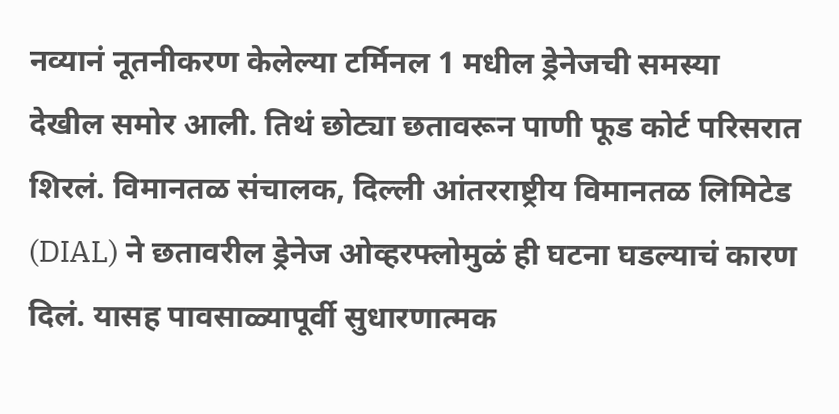नव्यानं नूतनीकरण केलेल्या टर्मिनल 1 मधील ड्रेनेजची समस्या देखील समोर आली. तिथं छोट्या छतावरून पाणी फूड कोर्ट परिसरात शिरलं. विमानतळ संचालक, दिल्ली आंतरराष्ट्रीय विमानतळ लिमिटेड (DIAL) ने छतावरील ड्रेनेज ओव्हरफ्लोमुळं ही घटना घडल्याचं कारण दिलं. यासह पावसाळ्यापूर्वी सुधारणात्मक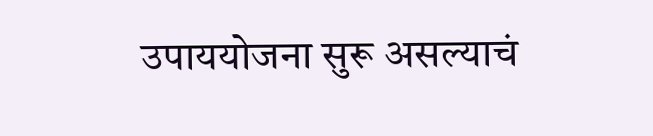उपाययोजना सुरू असल्याचं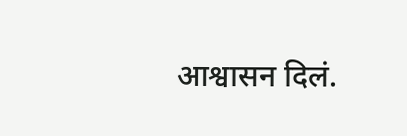आश्वासन दिलं.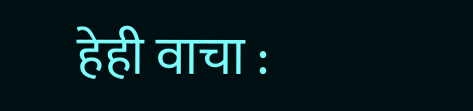हेही वाचा :